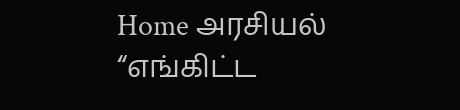Home அரசியல் “எங்கிட்ட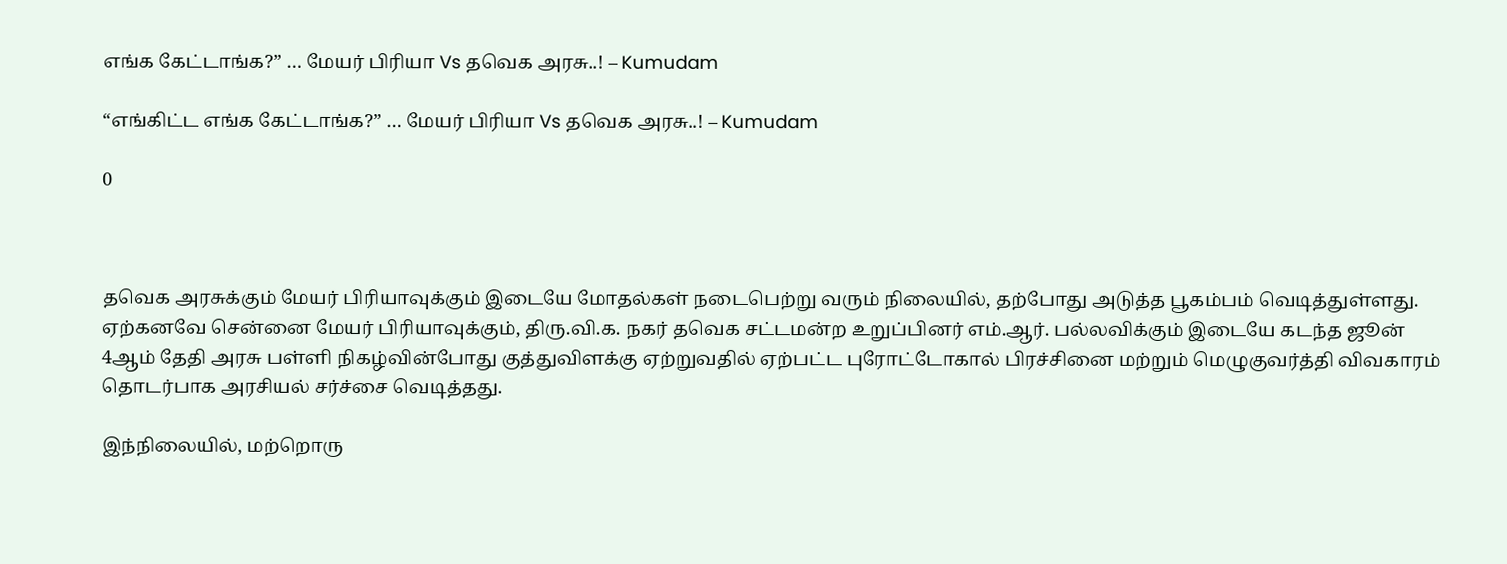எங்க கேட்டாங்க?” … மேயர் பிரியா Vs தவெக அரசு..! – Kumudam

“எங்கிட்ட எங்க கேட்டாங்க?” … மேயர் பிரியா Vs தவெக அரசு..! – Kumudam

0



தவெக அரசுக்கும் மேயர் பிரியாவுக்கும் இடையே மோதல்கள் நடைபெற்று வரும் நிலையில், தற்போது அடுத்த பூகம்பம் வெடித்துள்ளது. ஏற்கனவே சென்னை மேயர் பிரியாவுக்கும், திரு.வி.க. நகர் தவெக சட்டமன்ற உறுப்பினர் எம்.ஆர். பல்லவிக்கும் இடையே கடந்த ஜூன் 4ஆம் தேதி அரசு பள்ளி நிகழ்வின்போது குத்துவிளக்கு ஏற்றுவதில் ஏற்பட்ட புரோட்டோகால் பிரச்சினை மற்றும் மெழுகுவர்த்தி விவகாரம் தொடர்பாக அரசியல் சர்ச்சை வெடித்தது.

இந்நிலையில், மற்றொரு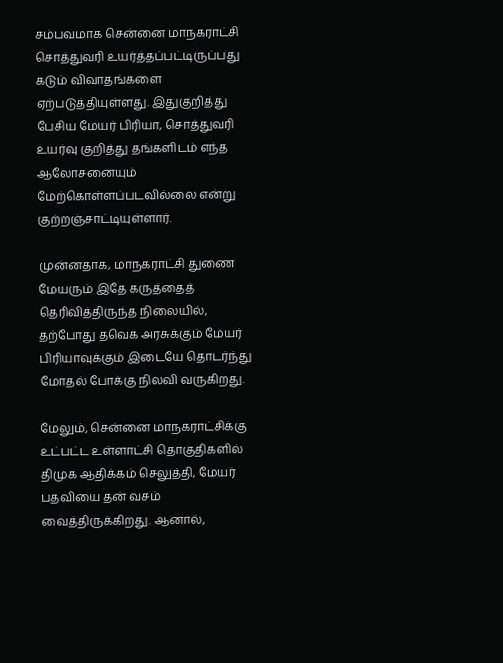சம்பவமாக சென்னை மாநகராட்சி சொத்துவரி உயர்த்தப்பட்டிருப்பது கடும் விவாதங்களை ஏற்படுத்தியுள்ளது. இதுகுறித்து பேசிய மேயர் பிரியா, சொத்துவரி உயர்வு குறித்து தங்களிடம் எந்த ஆலோசனையும் மேற்கொள்ளப்படவில்லை என்று குற்றஞ்சாட்டியுள்ளார்.

முன்னதாக, மாநகராட்சி துணை மேயரும் இதே கருத்தைத் தெரிவித்திருந்த நிலையில், தற்போது தவெக அரசுக்கும் மேயர் பிரியாவுக்கும் இடையே தொடர்ந்து மோதல் போக்கு நிலவி வருகிறது.

மேலும், சென்னை மாநகராட்சிக்கு உட்பட்ட உள்ளாட்சி தொகுதிகளில் திமுக ஆதிக்கம் செலுத்தி, மேயர் பதவியை தன் வசம் வைத்திருக்கிறது. ஆனால்,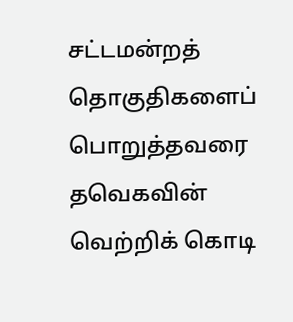சட்டமன்றத் தொகுதிகளைப் பொறுத்தவரை தவெகவின் வெற்றிக் கொடி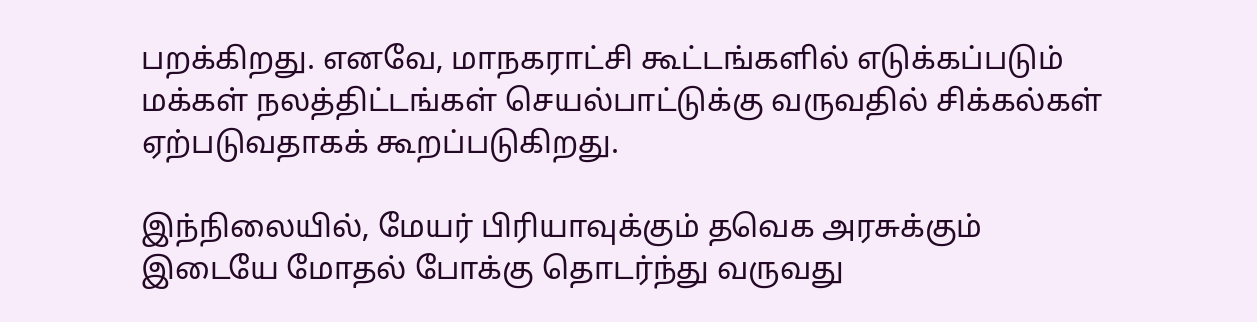பறக்கிறது. எனவே, மாநகராட்சி கூட்டங்களில் எடுக்கப்படும் மக்கள் நலத்திட்டங்கள் செயல்பாட்டுக்கு வருவதில் சிக்கல்கள் ஏற்படுவதாகக் கூறப்படுகிறது.

இந்நிலையில், மேயர் பிரியாவுக்கும் தவெக அரசுக்கும் இடையே மோதல் போக்கு தொடர்ந்து வருவது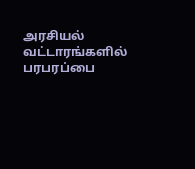அரசியல் வட்டாரங்களில் பரபரப்பை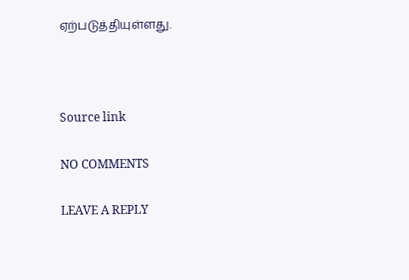ஏற்படுத்தியுள்ளது.



Source link

NO COMMENTS

LEAVE A REPLY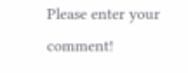Please enter your comment!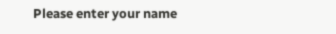Please enter your name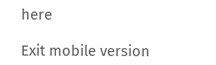here

Exit mobile version